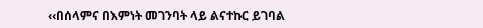‹‹በሰላምና በእምነት መገንባት ላይ ልናተኩር ይገባል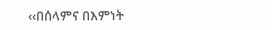‹‹በሰላምና በእምነት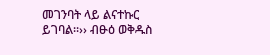መገንባት ላይ ልናተኩር ይገባል፡፡›› ብፁዕ ወቅዱስ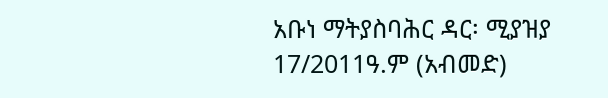አቡነ ማትያስባሕር ዳር፡ ሚያዝያ 17/2011ዓ.ም (አብመድ)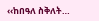‹‹ከበዓለ ስቅለት…